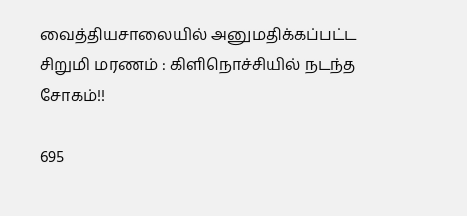வைத்தியசாலையில் அனுமதிக்கப்பட்ட சிறுமி மரணம் : கிளிநொச்சியில் நடந்த சோகம்!!

695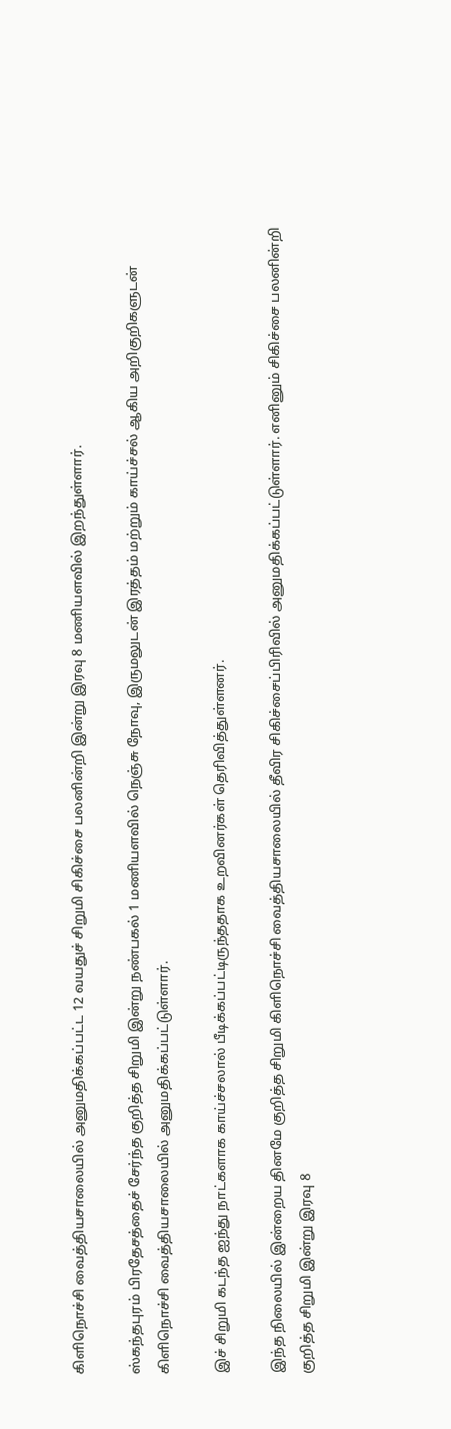கிளிநொச்சி வைத்தியசாலையில் அனுமதிக்கப்பட்ட 12 வயதுச் சிறுமி சிகிச்சை பலனின்றி இன்று இரவு 8 மணியளவில் இறந்துள்ளார்.

ஸ்கந்தபுரம் பிரதேசத்தைச் சேர்ந்த குறித்த சிறுமி இன்று நண்பகல் 1 மணியளவில் நெஞ்சு நோவு, இருமலுடன் இரத்தம் மற்றும் காய்ச்சல் ஆகிய அறிகுறிகளுடன் கிளிநொச்சி வைத்தியசாலையில் அனுமதிக்கப்பட்டுள்ளார்.

இச் சிறுமி கடந்த ஐந்து நாட்களாக காய்ச்சலால் பீடிக்கப்பட்டிருந்ததாக உறவினர்கள் தெரிவித்துள்ளனர்.

இந்த நிலையில் இன்றைய தினமே குறித்த சிறுமி கிளிநொச்சி வைத்தியசாலையில் தீவிர சிகிச்சைப்பிரிவில் அனுமதிக்கப்பட்டுள்ளார். எனினும் சிகிச்சை பலனின்றி குறித்த சிறுமி இன்று இரவு 8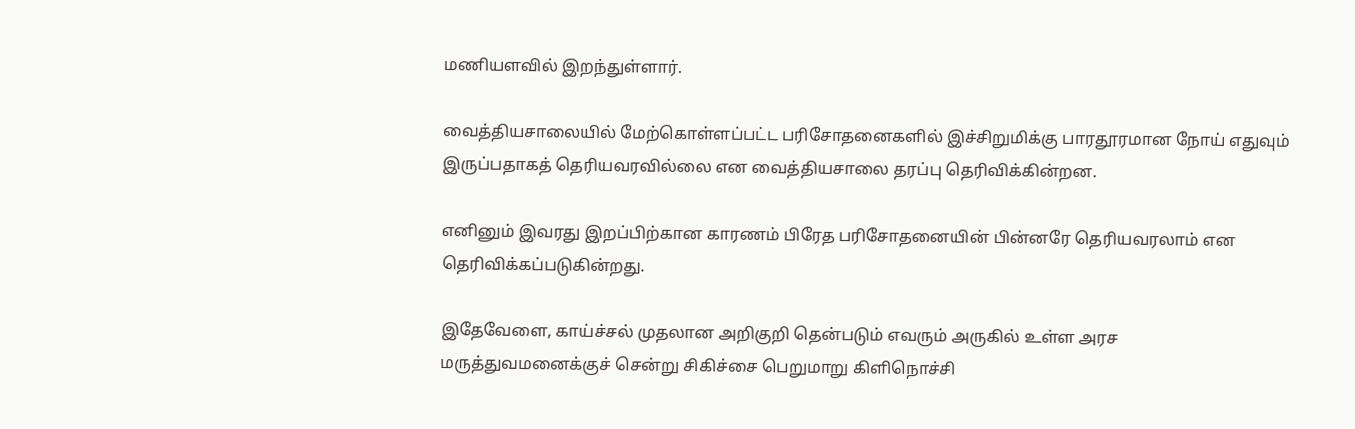மணியளவில் இறந்துள்ளார்.

வைத்தியசாலையில் மேற்கொள்ளப்பட்ட பரிசோதனைகளில் இச்சிறுமிக்கு பாரதூரமான நோய் எதுவும் இருப்பதாகத் தெரியவரவில்லை என வைத்தியசாலை தரப்பு தெரிவிக்கின்றன.

எனினும் இவரது இறப்பிற்கான காரணம் பிரேத பரிசோதனையின் பின்னரே தெரியவரலாம் என தெரிவிக்கப்படுகின்றது.

இதேவேளை, காய்ச்சல் முதலான அறிகுறி தென்படும் எவரும் அருகில் உள்ள அரச மருத்துவமனைக்குச் சென்று சிகிச்சை பெறுமாறு கிளிநொச்சி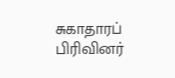சுகாதாரப் பிரிவினர்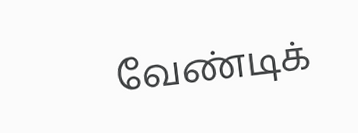வேண்டிக்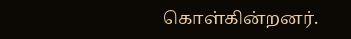கொள்கின்றனர்.